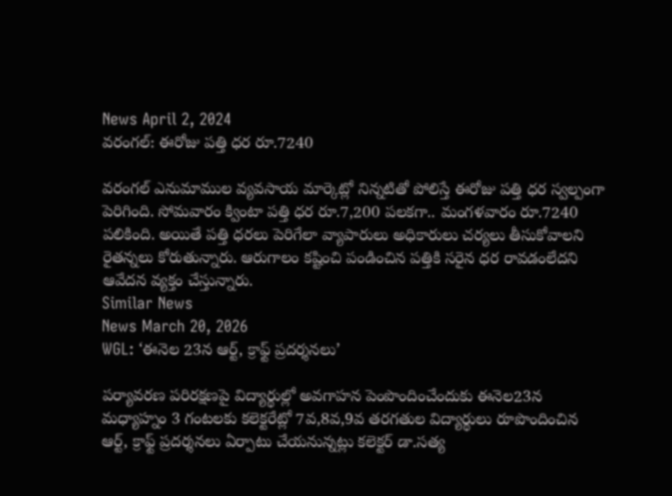News April 2, 2024
వరంగల్: ఈరోజు పత్తి ధర రూ.7240

వరంగల్ ఎనుమాముల వ్యవసాయ మార్కెట్లో నిన్నటితో పోలిస్తే ఈరోజు పత్తి ధర స్వల్పంగా పెరిగింది. సోమవారం క్వింటా పత్తి ధర రూ.7,200 పలకగా.. మంగళవారం రూ.7240 పలికింది. అయితే పత్తి ధరలు పెరిగేలా వ్యాపారులు అధికారులు చర్యలు తీసుకోవాలని రైతన్నలు కోరుతున్నారు. ఆరుగాలం కష్టించి పండించిన పత్తికి సరైన ధర రావడంలేదని ఆవేదన వ్యక్తం చేస్తున్నారు.
Similar News
News March 20, 2026
WGL: ‘ఈనెల 23న ఆర్ట్, క్రాఫ్ట్ ప్రదర్శనలు’

పర్యావరణ పరిరక్షణపై విద్యార్థుల్లో అవగాహన పెంపొందించేందుకు ఈనెల23న మధ్యాహ్నం 3 గంటలకు కలెక్టరేట్లో 7వ,8వ,9వ తరగతుల విద్యార్థులు రూపొందించిన ఆర్ట్, క్రాఫ్ట్ ప్రదర్శనలు ఏర్పాటు చేయనున్నట్లు కలెక్టర్ డా.సత్య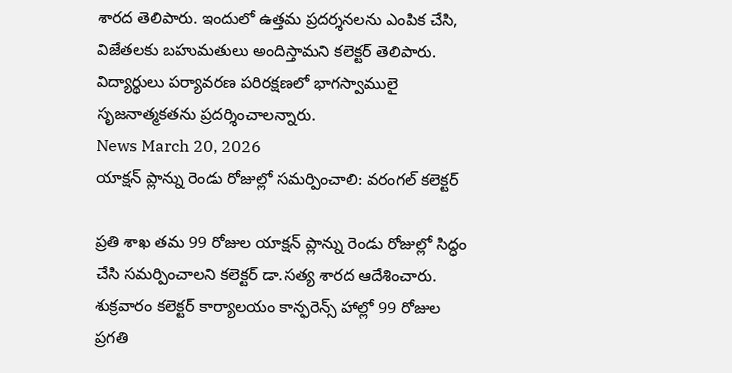శారద తెలిపారు. ఇందులో ఉత్తమ ప్రదర్శనలను ఎంపిక చేసి, విజేతలకు బహుమతులు అందిస్తామని కలెక్టర్ తెలిపారు. విద్యార్థులు పర్యావరణ పరిరక్షణలో భాగస్వాములై సృజనాత్మకతను ప్రదర్శించాలన్నారు.
News March 20, 2026
యాక్షన్ ప్లాన్ను రెండు రోజుల్లో సమర్పించాలి: వరంగల్ కలెక్టర్

ప్రతి శాఖ తమ 99 రోజుల యాక్షన్ ప్లాన్ను రెండు రోజుల్లో సిద్ధం చేసి సమర్పించాలని కలెక్టర్ డా.సత్య శారద ఆదేశించారు. శుక్రవారం కలెక్టర్ కార్యాలయం కాన్ఫరెన్స్ హాల్లో 99 రోజుల ప్రగతి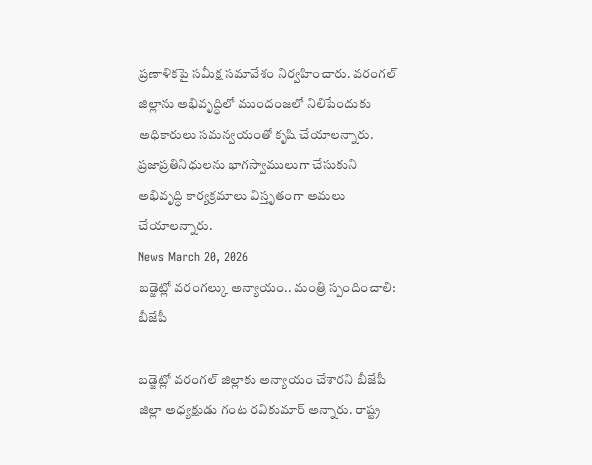ప్రణాళికపై సమీక్ష సమావేశం నిర్వహించారు. వరంగల్ జిల్లాను అభివృద్ధిలో ముందంజలో నిలిపేందుకు అధికారులు సమన్వయంతో కృషి చేయాలన్నారు. ప్రజాప్రతినిధులను భాగస్వాములుగా చేసుకుని అభివృద్ధి కార్యక్రమాలు విస్తృతంగా అమలు చేయాలన్నారు.
News March 20, 2026
బడ్జెట్లో వరంగల్కు అన్యాయం.. మంత్రి స్పందించాలి: బీజేపీ

బడ్జెట్లో వరంగల్ జిల్లాకు అన్యాయం చేశారని బీజేపీ జిల్లా అధ్యక్షుడు గంట రవికుమార్ అన్నారు. రాష్ట్ర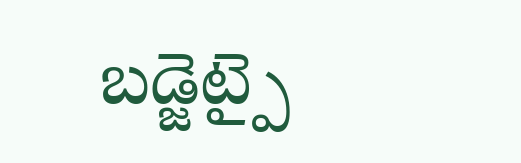బడ్జెట్పై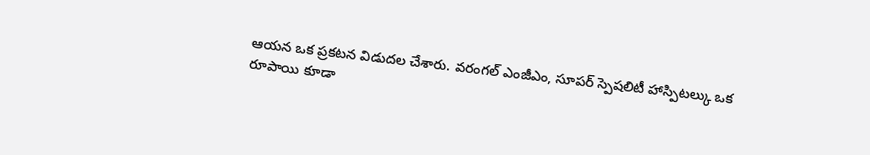ఆయన ఒక ప్రకటన విడుదల చేశారు. వరంగల్ ఎంజీఎం, సూపర్ స్పెషలిటీ హాస్పిటల్కు ఒక రూపాయి కూడా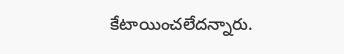కేటాయించలేదన్నారు.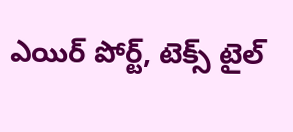ఎయిర్ పోర్ట్, టెక్స్ టైల్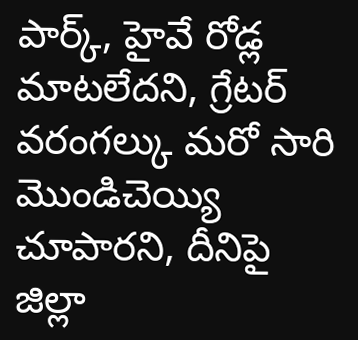పార్క్, హైవే రోడ్ల మాటలేదని, గ్రేటర్ వరంగల్కు మరో సారి మొండిచెయ్యి చూపారని, దీనిపై జిల్లా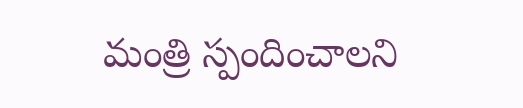మంత్రి స్పందించాలని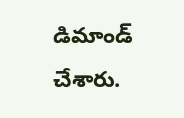డిమాండ్ చేశారు.